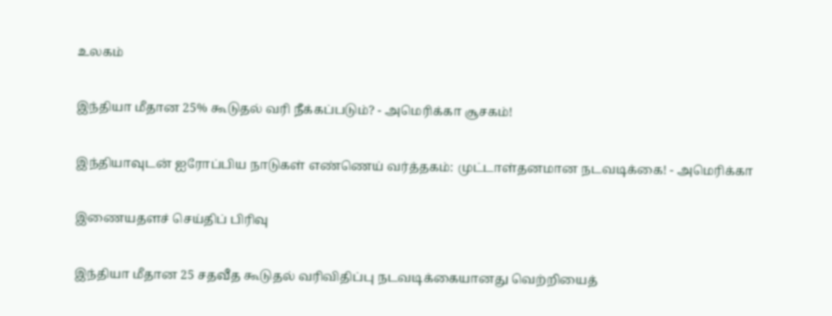உலகம்

இந்தியா மீதான 25% கூடுதல் வரி நீக்கப்படும்? - அமெரிக்கா சூசகம்!

இந்தியாவுடன் ஐரோப்பிய நாடுகள் எண்ணெய் வர்த்தகம்: முட்டாள்தனமான நடவடிக்கை! - அமெரிக்கா

இணையதளச் செய்திப் பிரிவு

இந்தியா மீதான 25 சதவீத கூடுதல் வரிவிதிப்பு நடவடிக்கையானது வெற்றியைத்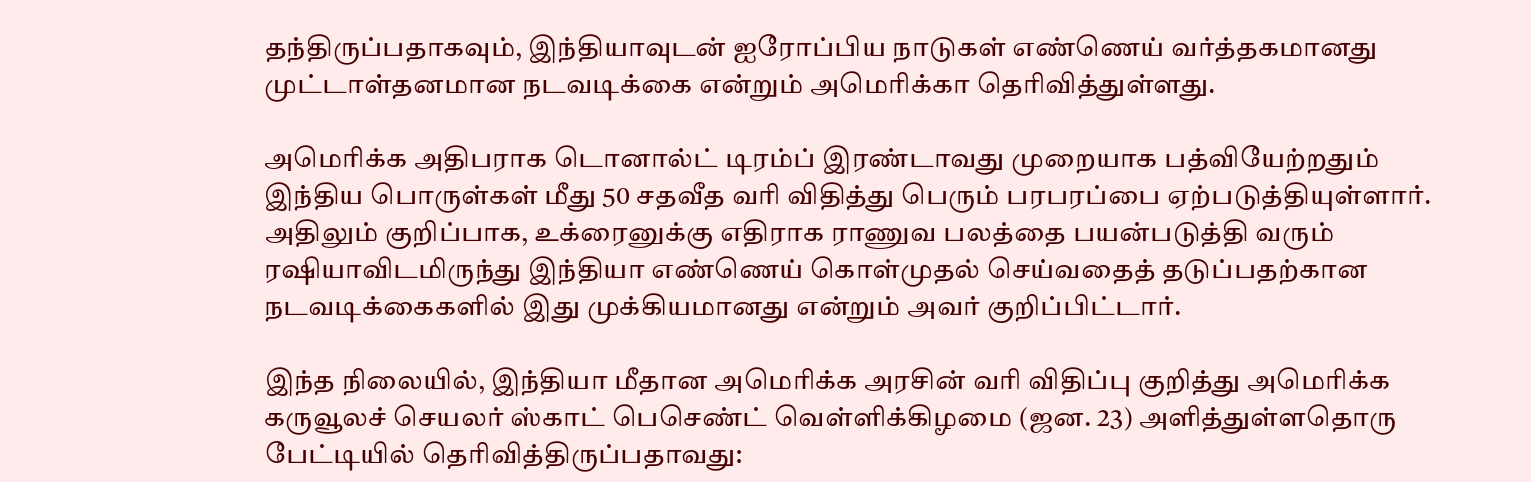தந்திருப்பதாகவும், இந்தியாவுடன் ஐரோப்பிய நாடுகள் எண்ணெய் வர்த்தகமானது முட்டாள்தனமான நடவடிக்கை என்றும் அமெரிக்கா தெரிவித்துள்ளது.

அமெரிக்க அதிபராக டொனால்ட் டிரம்ப் இரண்டாவது முறையாக பத்வியேற்றதும் இந்திய பொருள்கள் மீது 50 சதவீத வரி விதித்து பெரும் பரபரப்பை ஏற்படுத்தியுள்ளார். அதிலும் குறிப்பாக, உக்ரைனுக்கு எதிராக ராணுவ பலத்தை பயன்படுத்தி வரும் ரஷியாவிடமிருந்து இந்தியா எண்ணெய் கொள்முதல் செய்வதைத் தடுப்பதற்கான நடவடிக்கைகளில் இது முக்கியமானது என்றும் அவர் குறிப்பிட்டார்.

இந்த நிலையில், இந்தியா மீதான அமெரிக்க அரசின் வரி விதிப்பு குறித்து அமெரிக்க கருவூலச் செயலர் ஸ்காட் பெசெண்ட் வெள்ளிக்கிழமை (ஜன. 23) அளித்துள்ளதொரு பேட்டியில் தெரிவித்திருப்பதாவது: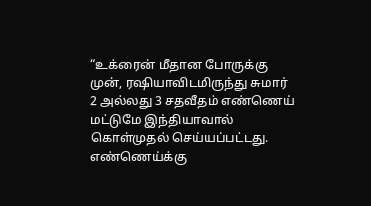“உக்ரைன் மீதான போருக்கு முன், ரஷியாவிடமிருந்து சுமார் 2 அல்லது 3 சதவீதம் எண்ணெய் மட்டுமே இந்தியாவால் கொள்முதல் செய்யப்பட்டது. எண்ணெய்க்கு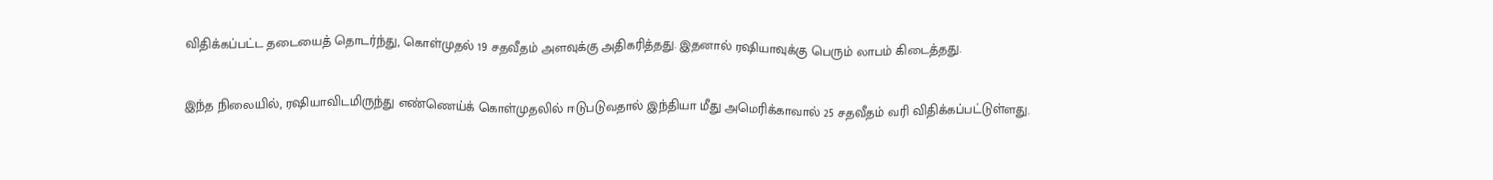விதிக்கப்பட்ட தடையைத் தொடர்ந்து, கொள்முதல் 19 சதவீதம் அளவுக்கு அதிகரித்தது. இதனால் ரஷியாவுக்கு பெரும் லாபம் கிடைத்தது.

இந்த நிலையில், ரஷியாவிடமிருந்து எண்ணெய்க் கொள்முதலில் ஈடுபடுவதால் இந்தியா மீது அமெரிக்காவால் 25 சதவீதம் வரி விதிக்கப்பட்டுள்ளது.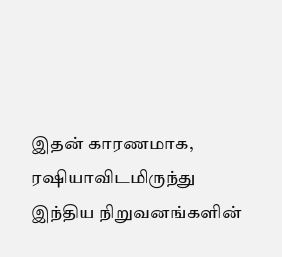இதன் காரணமாக, ரஷியாவிடமிருந்து இந்திய நிறுவனங்களின்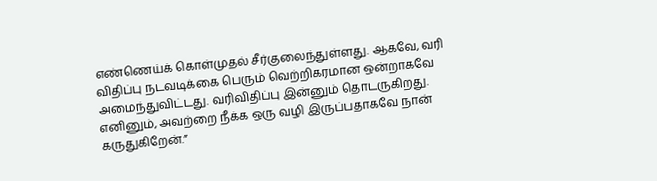எண்ணெய்க் கொள்முதல் சீர்குலைந்துள்ளது. ஆகவே, வரி விதிப்பு நடவடிக்கை பெரும் வெற்றிகரமான ஒன்றாகவே அமைந்துவிட்டது. வரிவிதிப்பு இன்னும் தொடருகிறது. எனினும், அவற்றை நீக்க ஒரு வழி இருப்பதாகவே நான் கருதுகிறேன்.”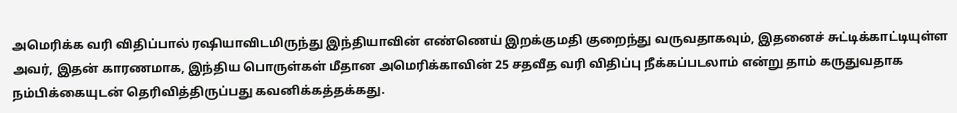அமெரிக்க வரி விதிப்பால் ரஷியாவிடமிருந்து இந்தியாவின் எண்ணெய் இறக்குமதி குறைந்து வருவதாகவும், இதனைச் சுட்டிக்காட்டியுள்ள அவர், இதன் காரணமாக, இந்திய பொருள்கள் மீதான அமெரிக்காவின் 25 சதவீத வரி விதிப்பு நீக்கப்படலாம் என்று தாம் கருதுவதாக நம்பிக்கையுடன் தெரிவித்திருப்பது கவனிக்கத்தக்கது.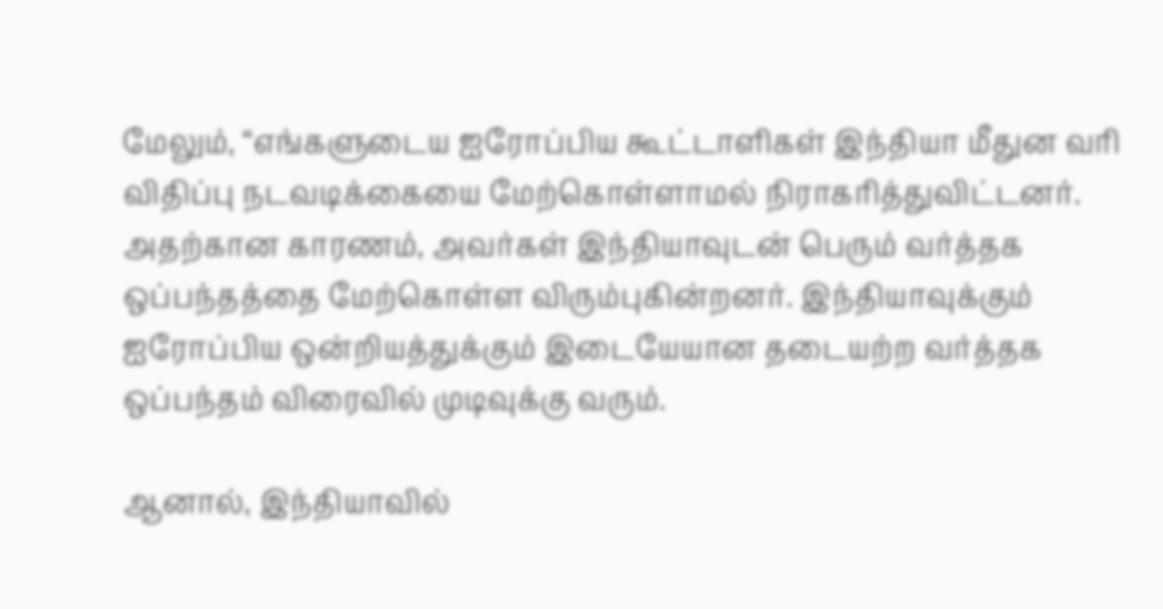மேலும், “எங்களுடைய ஐரோப்பிய கூட்டாளிகள் இந்தியா மீதுன வரி விதிப்பு நடவடிக்கையை மேற்கொள்ளாமல் நிராகரித்துவிட்டனர். அதற்கான காரணம், அவர்கள் இந்தியாவுடன் பெரும் வர்த்தக ஒப்பந்தத்தை மேற்கொள்ள விரும்புகின்றனர். இந்தியாவுக்கும் ஐரோப்பிய ஒன்றியத்துக்கும் இடையேயான தடையற்ற வர்த்தக ஒப்பந்தம் விரைவில் முடிவுக்கு வரும்.

ஆனால், இந்தியாவில்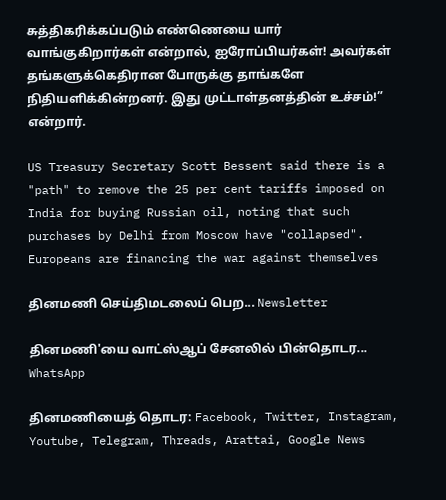சுத்திகரிக்கப்படும் எண்ணெயை யார் வாங்குகிறார்கள் என்றால், ஐரோப்பியர்கள்! அவர்கள் தங்களுக்கெதிரான போருக்கு தாங்களே நிதியளிக்கின்றனர். இது முட்டாள்தனத்தின் உச்சம்!” என்றார்.

US Treasury Secretary Scott Bessent said there is a "path" to remove the 25 per cent tariffs imposed on India for buying Russian oil, noting that such purchases by Delhi from Moscow have "collapsed". Europeans are financing the war against themselves

தினமணி செய்திமடலைப் பெற... Newsletter

தினமணி'யை வாட்ஸ்ஆப் சேனலில் பின்தொடர... WhatsApp

தினமணியைத் தொடர: Facebook, Twitter, Instagram, Youtube, Telegram, Threads, Arattai, Google News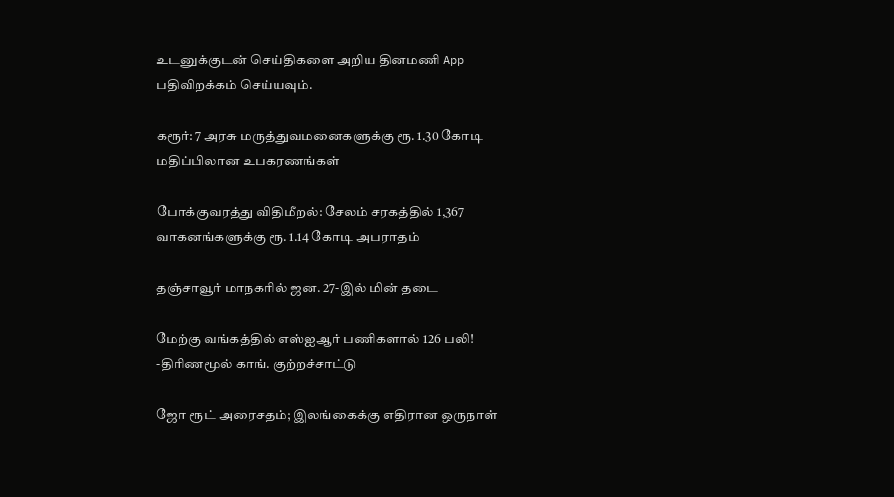உடனுக்குடன் செய்திகளை அறிய தினமணி App பதிவிறக்கம் செய்யவும்.

கரூர்: 7 அரசு மருத்துவமனைகளுக்கு ரூ. 1.30 கோடி மதிப்பிலான உபகரணங்கள்

போக்குவரத்து விதிமீறல்: சேலம் சரகத்தில் 1,367 வாகனங்களுக்கு ரூ. 1.14 கோடி அபராதம்

தஞ்சாவூர் மாநகரில் ஜன. 27-இல் மின் தடை

மேற்கு வங்கத்தில் எஸ்ஐஆர் பணிகளால் 126 பலி! -திரிணமூல் காங். குற்றச்சாட்டு

ஜோ ரூட் அரைசதம்; இலங்கைக்கு எதிரான ஒருநாள்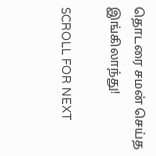தொடரை சமன் செய்த இங்கிலாந்து!

SCROLL FOR NEXT